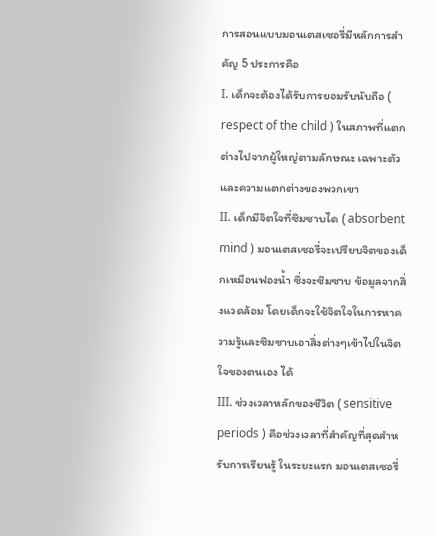การสอนแบบมอนเตสเซอรี่มีหลักการสำคัญ 5 ประการคือ
I. เด็กจะต้องได้รับการยอมรับนับถือ ( respect of the child ) ในสภาพที่แตกต่างไปจากผู้ใหญ่ตามลักษณะ เฉพาะตัวและความแตกต่างของพวกเขา
II. เด็กมีจิตใจที่ซึมซาบได ( absorbent mind ) มอนเตสเซอรี่จะเปรียบจิตของเด็กเหมือนฟองน้ำ ซึ่งจะซึมซาบ ข้อมูลจากสิ่งแวดล้อม โดยเด็กจะใช้จิตใจในการหาความรู้และซึมซาบเอาสิ่งต่างๆเข้าไปในจิตใจของตนเอง ได้
III. ช่วงเวลาหลักของชีวิต ( sensitive periods ) คือช่วงเวลาที่สำคัญที่สุดสำหรับการเรียนรู้ ในระยะแรก มอนเตสเซอรี่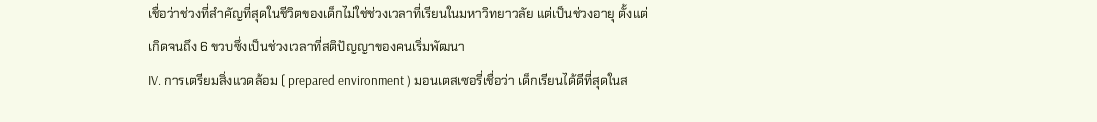เชื่อว่าช่วงที่สำคัญที่สุดในชีวิตของเด็กไม่ใช่ช่วงเวลาที่เรียนในมหาวิทยาวลัย แต่เป็นช่วงอายุ ตั้งแต่เกิดจนถึง 6 ขวบซึ่งเป็นช่วงเวลาที่สติปัญญาของคนเริ่มพัฒนา
IV. การเตรียมสิ่งแวดล้อม ( prepared environment ) มอนเตสเซอรี่เชื่อว่า เด็กเรียนได้ดีที่สุดในส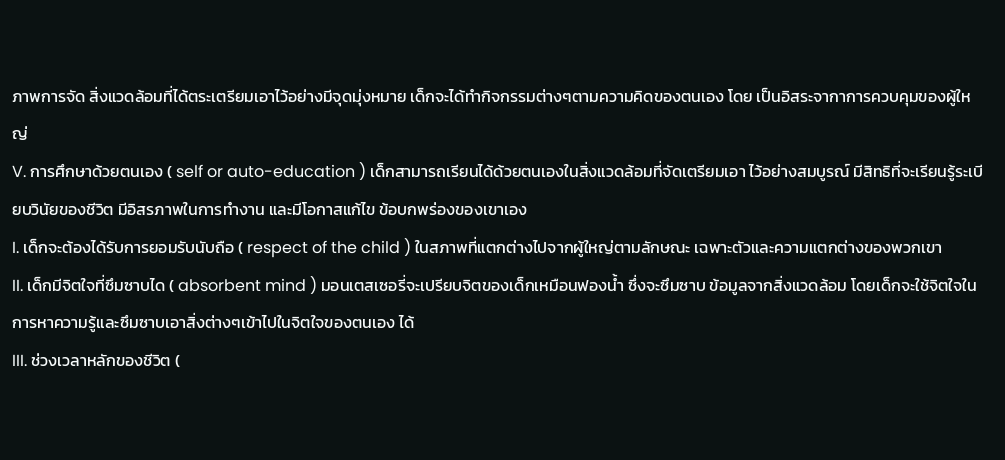ภาพการจัด สิ่งแวดล้อมที่ได้ตระเตรียมเอาไว้อย่างมีจุดมุ่งหมาย เด็กจะได้ทำกิจกรรมต่างๆตามความคิดของตนเอง โดย เป็นอิสระจากาการควบคุมของผู้ใหญ่
V. การศึกษาด้วยตนเอง ( self or auto-education ) เด็กสามารถเรียนได้ด้วยตนเองในสิ่งแวดล้อมที่จัดเตรียมเอา ไว้อย่างสมบูรณ์ มีสิทธิที่จะเรียนรู้ระเบียบวินัยของชีวิต มีอิสรภาพในการทำงาน และมีโอกาสแก้ไข ข้อบกพร่องของเขาเอง
I. เด็กจะต้องได้รับการยอมรับนับถือ ( respect of the child ) ในสภาพที่แตกต่างไปจากผู้ใหญ่ตามลักษณะ เฉพาะตัวและความแตกต่างของพวกเขา
II. เด็กมีจิตใจที่ซึมซาบได ( absorbent mind ) มอนเตสเซอรี่จะเปรียบจิตของเด็กเหมือนฟองน้ำ ซึ่งจะซึมซาบ ข้อมูลจากสิ่งแวดล้อม โดยเด็กจะใช้จิตใจในการหาความรู้และซึมซาบเอาสิ่งต่างๆเข้าไปในจิตใจของตนเอง ได้
III. ช่วงเวลาหลักของชีวิต (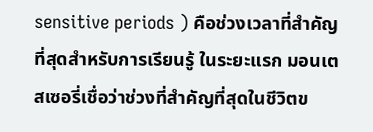sensitive periods ) คือช่วงเวลาที่สำคัญที่สุดสำหรับการเรียนรู้ ในระยะแรก มอนเตสเซอรี่เชื่อว่าช่วงที่สำคัญที่สุดในชีวิตข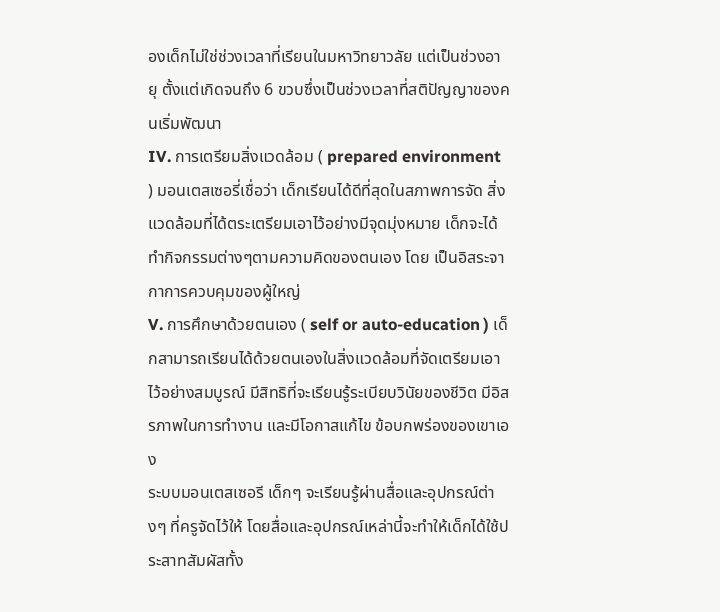องเด็กไม่ใช่ช่วงเวลาที่เรียนในมหาวิทยาวลัย แต่เป็นช่วงอายุ ตั้งแต่เกิดจนถึง 6 ขวบซึ่งเป็นช่วงเวลาที่สติปัญญาของคนเริ่มพัฒนา
IV. การเตรียมสิ่งแวดล้อม ( prepared environment ) มอนเตสเซอรี่เชื่อว่า เด็กเรียนได้ดีที่สุดในสภาพการจัด สิ่งแวดล้อมที่ได้ตระเตรียมเอาไว้อย่างมีจุดมุ่งหมาย เด็กจะได้ทำกิจกรรมต่างๆตามความคิดของตนเอง โดย เป็นอิสระจากาการควบคุมของผู้ใหญ่
V. การศึกษาด้วยตนเอง ( self or auto-education ) เด็กสามารถเรียนได้ด้วยตนเองในสิ่งแวดล้อมที่จัดเตรียมเอา ไว้อย่างสมบูรณ์ มีสิทธิที่จะเรียนรู้ระเบียบวินัยของชีวิต มีอิสรภาพในการทำงาน และมีโอกาสแก้ไข ข้อบกพร่องของเขาเอง
ระบบมอนเตสเซอรี เด็กๆ จะเรียนรู้ผ่านสื่อและอุปกรณ์ต่างๆ ที่ครูจัดไว้ให้ โดยสื่อและอุปกรณ์เหล่านี้จะทำให้เด็กได้ใช้ประสาทสัมผัสทั้ง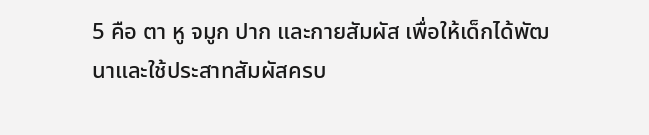5 คือ ตา หู จมูก ปาก และกายสัมผัส เพื่อให้เด็กได้พัฒนาและใช้ประสาทสัมผัสครบ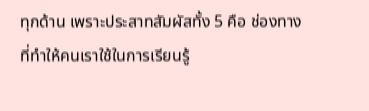ทุกด้าน เพราะประสาทสัมผัสทั้ง 5 คือ ช่องทางที่ทำให้คนเราใช้ในการเรียนรู้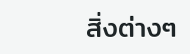สิ่งต่างๆ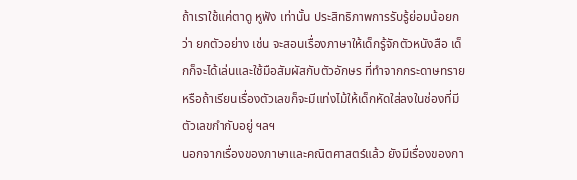ถ้าเราใช้แค่ตาดู หูฟัง เท่านั้น ประสิทธิภาพการรับรู้ย่อมน้อยกว่า ยกตัวอย่าง เช่น จะสอนเรื่องภาษาให้เด็กรู้จักตัวหนังสือ เด็กก็จะได้เล่นและใช้มือสัมผัสกับตัวอักษร ที่ทำจากกระดาษทราย หรือถ้าเรียนเรื่องตัวเลขก็จะมีแท่งไม้ให้เด็กหัดใส่ลงในช่องที่มีตัวเลขกำกับอยู่ ฯลฯ
นอกจากเรื่องของภาษาและคณิตศาสตร์แล้ว ยังมีเรื่องของกา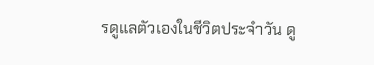รดูแลตัวเองในชีวิตประจำวัน ดู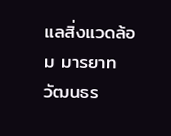แลสิ่งแวดล้อม มารยาท วัฒนธร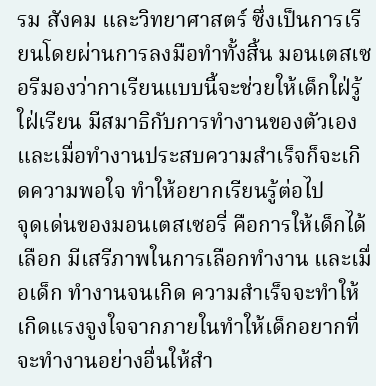รม สังคม และวิทยาศาสตร์ ซึ่งเป็นการเรียนโดยผ่านการลงมือทำทั้งสิ้น มอนเตสเซอรีมองว่ากาเรียนแบบนี้จะช่วยให้เด็กใฝ่รู้ใฝ่เรียน มีสมาธิกับการทำงานของตัวเอง และเมื่อทำงานประสบความสำเร็จก็จะเกิดความพอใจ ทำให้อยากเรียนรู้ต่อไป
จุดเด่นของมอนเตสเซอรี่ คือการให้เด็กได้เลือก มีเสรีภาพในการเลือกทำงาน และเมื่อเด็ก ทำงานจนเกิด ความสำเร็จจะทำให้เกิดแรงจูงใจจากภายในทำให้เด็กอยากที่จะทำงานอย่างอื่นให้สำ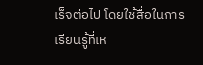เร็จต่อไป โดยใช้สื่อในการเรียนรู้ที่เห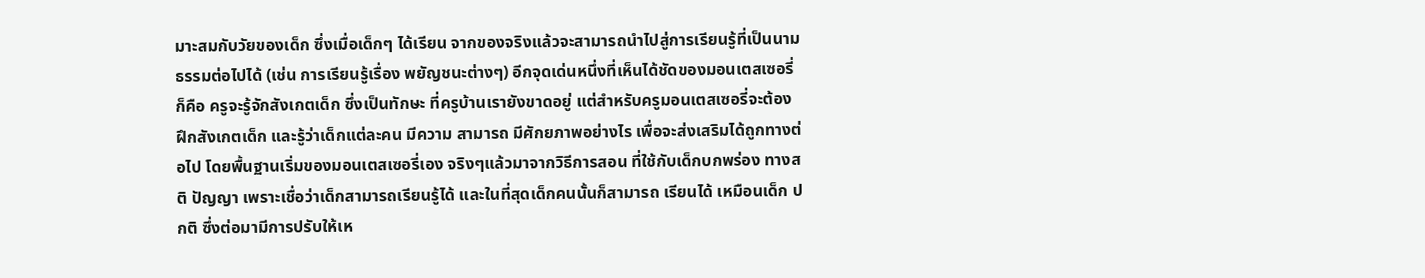มาะสมกับวัยของเด็ก ซึ่งเมื่อเด็กๆ ได้เรียน จากของจริงแล้วจะสามารถนำไปสู่การเรียนรู้ที่เป็นนามธรรมต่อไปได้ (เช่น การเรียนรู้เรื่อง พยัญชนะต่างๆ) อีกจุดเด่นหนึ่งที่เห็นได้ชัดของมอนเตสเซอรี่ ก็คือ ครูจะรู้จักสังเกตเด็ก ซึ่งเป็นทักษะ ที่ครูบ้านเรายังขาดอยู่ แต่สำหรับครูมอนเตสเซอรี่จะต้องฝึกสังเกตเด็ก และรู้ว่าเด็กแต่ละคน มีความ สามารถ มีศักยภาพอย่างไร เพื่อจะส่งเสริมได้ถูกทางต่อไป โดยพื้นฐานเริ่มของมอนเตสเซอรี่เอง จริงๆแล้วมาจากวิธีการสอน ที่ใช้กับเด็กบกพร่อง ทางสติ ปัญญา เพราะเชื่อว่าเด็กสามารถเรียนรู้ได้ และในที่สุดเด็กคนนั้นก็สามารถ เรียนได้ เหมือนเด็ก ปกติ ซึ่งต่อมามีการปรับให้เห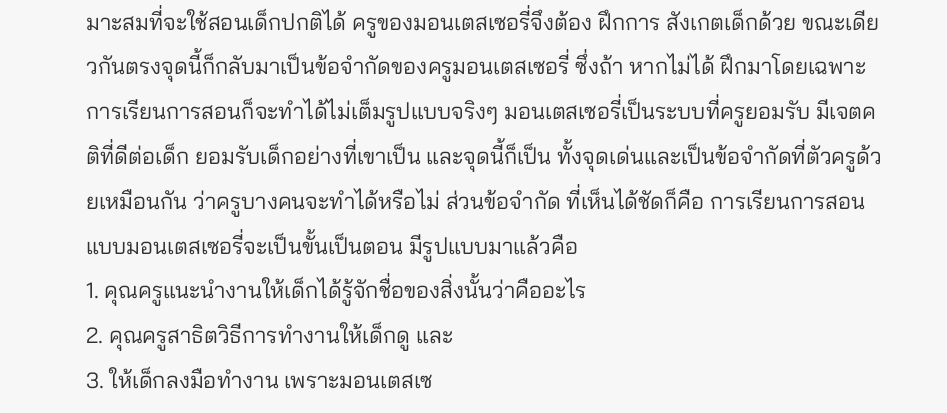มาะสมที่จะใช้สอนเด็กปกติได้ ครูของมอนเตสเซอรี่จึงต้อง ฝึกการ สังเกตเด็กด้วย ขณะเดียวกันตรงจุดนี้ก็กลับมาเป็นข้อจำกัดของครูมอนเตสเซอรี่ ซึ่งถ้า หากไม่ได้ ฝึกมาโดยเฉพาะ การเรียนการสอนก็จะทำได้ไม่เต็มรูปแบบจริงๆ มอนเตสเซอรี่เป็นระบบที่ครูยอมรับ มีเจตคติที่ดีต่อเด็ก ยอมรับเด็กอย่างที่เขาเป็น และจุดนี้ก็เป็น ทั้งจุดเด่นและเป็นข้อจำกัดที่ตัวครูด้วยเหมือนกัน ว่าครูบางคนจะทำได้หรือไม่ ส่วนข้อจำกัด ที่เห็นได้ชัดก็คือ การเรียนการสอนแบบมอนเตสเซอรี่จะเป็นขั้นเป็นตอน มีรูปแบบมาแล้วคือ
1. คุณครูแนะนำงานให้เด็กได้รู้จักชื่อของสิ่งนั้นว่าคืออะไร
2. คุณครูสาธิตวิธีการทำงานให้เด็กดู และ
3. ให้เด็กลงมือทำงาน เพราะมอนเตสเซ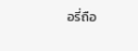อรี่ถือ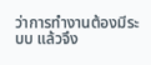ว่าการทำงานต้องมีระบบ แล้วจึง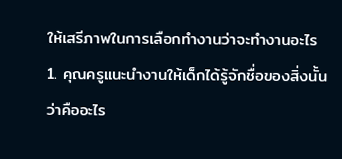ให้เสรีภาพในการเลือกทำงานว่าจะทำงานอะไร
1. คุณครูแนะนำงานให้เด็กได้รู้จักชื่อของสิ่งนั้นว่าคืออะไร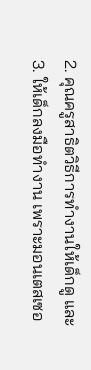2. คุณครูสาธิตวิธีการทำงานให้เด็กดู และ
3. ให้เด็กลงมือทำงาน เพราะมอนเตสเซอ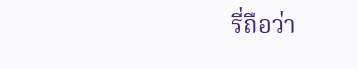รี่ถือว่า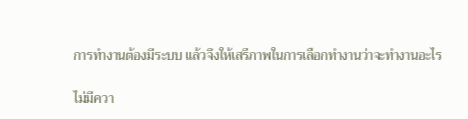การทำงานต้องมีระบบ แล้วจึงให้เสรีภาพในการเลือกทำงานว่าจะทำงานอะไร

ไม่มีควา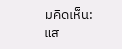มคิดเห็น:
แส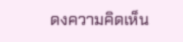ดงความคิดเห็น